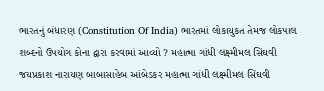ભારતનું બંધારણ (Constitution Of India) ભારતમાં લોકાયુકત તેમજ લોકપાલ શબ્દનો ઉપયોગ કોના દ્વારા કરવામાં આવ્યો ? મહાત્મા ગાંધી લક્ષ્મીમલ સિંઘવી જયપ્રકાશ નારાયણ બાબાસાહેબ આંબેડકર મહાત્મા ગાંધી લક્ષ્મીમલ સિંઘવી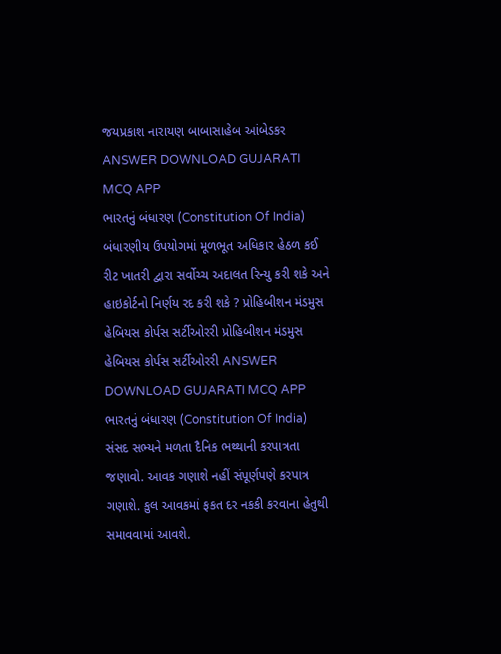જયપ્રકાશ નારાયણ બાબાસાહેબ આંબેડકર ANSWER DOWNLOAD GUJARATI MCQ APP
ભારતનું બંધારણ (Constitution Of India) બંધારણીય ઉપયોગમાં મૂળભૂત અધિકાર હેઠળ કઈ રીટ ખાતરી દ્વારા સર્વોચ્ચ અદાલત રિન્યુ કરી શકે અને હાઇકોર્ટનો નિર્ણય રદ કરી શકે ? પ્રોહિબીશન મંડમુસ હેબિયસ કોર્પસ સર્ટીઓરરી પ્રોહિબીશન મંડમુસ હેબિયસ કોર્પસ સર્ટીઓરરી ANSWER DOWNLOAD GUJARATI MCQ APP
ભારતનું બંધારણ (Constitution Of India) સંસદ સભ્યને મળતા દૈનિક ભથ્થાની કરપાત્રતા જણાવો. આવક ગણાશે નહીં સંપૂર્ણપણે કરપાત્ર ગણાશે. કુલ આવકમાં ફકત દર નકકી કરવાના હેતુથી સમાવવામાં આવશે.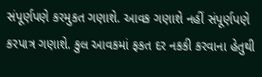સંપૂર્ણપણે કરમુકત ગણાશે. આવક ગણાશે નહીં સંપૂર્ણપણે કરપાત્ર ગણાશે. કુલ આવકમાં ફકત દર નકકી કરવાના હેતુથી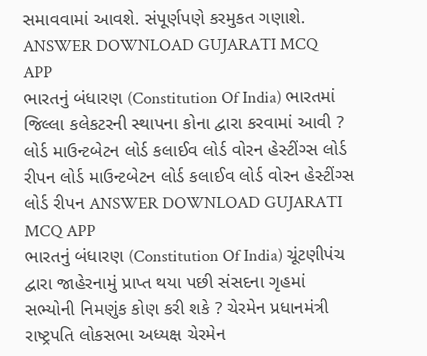સમાવવામાં આવશે. સંપૂર્ણપણે કરમુકત ગણાશે. ANSWER DOWNLOAD GUJARATI MCQ APP
ભારતનું બંધારણ (Constitution Of India) ભારતમાં જિલ્લા કલેકટરની સ્થાપના કોના દ્વારા કરવામાં આવી ? લોર્ડ માઉન્ટબેટન લોર્ડ કલાઈવ લોર્ડ વોરન હેસ્ટીંગ્સ લોર્ડ રીપન લોર્ડ માઉન્ટબેટન લોર્ડ કલાઈવ લોર્ડ વોરન હેસ્ટીંગ્સ લોર્ડ રીપન ANSWER DOWNLOAD GUJARATI MCQ APP
ભારતનું બંધારણ (Constitution Of India) ચૂંટણીપંચ દ્વારા જાહેરનામું પ્રાપ્ત થયા પછી સંસદના ગૃહમાં સભ્યોની નિમણુંક કોણ કરી શકે ? ચેરમેન પ્રધાનમંત્રી રાષ્ટ્રપતિ લોકસભા અધ્યક્ષ ચેરમેન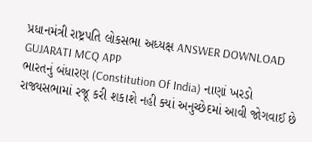પ્રધાનમંત્રી રાષ્ટ્રપતિ લોકસભા અધ્યક્ષ ANSWER DOWNLOAD GUJARATI MCQ APP
ભારતનું બંધારણ (Constitution Of India) નાણાં ખરડો રાજ્યસભામાં રજૂ કરી શકાશે નહી ક્યાં અનુચ્છેદમાં આવી જોગવાઈ છે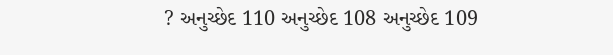? અનુચ્છેદ 110 અનુચ્છેદ 108 અનુચ્છેદ 109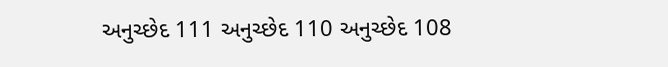અનુચ્છેદ 111 અનુચ્છેદ 110 અનુચ્છેદ 108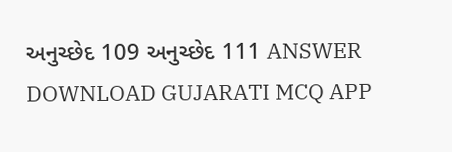અનુચ્છેદ 109 અનુચ્છેદ 111 ANSWER DOWNLOAD GUJARATI MCQ APP